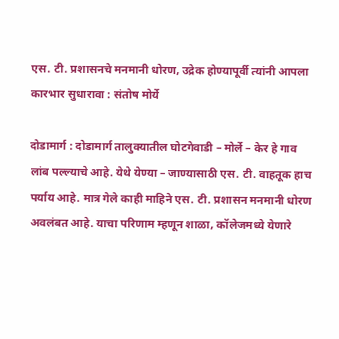एस. टी. प्रशासनचे मनमानी धोरण, उद्रेक होण्यापूर्वी त्यांनी आपला कारभार सुधारावा : संतोष मोर्ये

दोडामार्ग : दोडामार्ग तालुक्यातील घोटगेवाडी – मोर्ले – केर हे गाव लांब पल्ल्याचे आहे. येथे येण्या – जाण्यासाठी एस. टी. वाहतूक हाच पर्याय आहे. मात्र गेले काही माहिने एस. टी. प्रशासन मनमानी धोरण अवलंबत आहे. याचा परिणाम म्हणून शाळा, कॉलेजमध्ये येणारे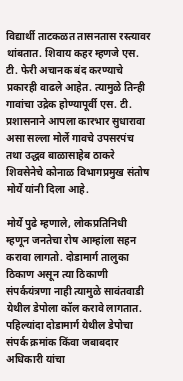विद्यार्थी ताटकळत तासनतास रस्त्यावर थांबतात. शिवाय कहर म्हणजे एस. टी. फेरी अचानक बंद करण्याचे प्रकारही वाढले आहेत. त्यामुळे तिन्ही गावांचा उद्रेक होण्यापूर्वी एस. टी. प्रशासनाने आपला कारभार सुधारावा असा सल्ला मोर्ले गावचे उपसरपंच तथा उद्धव बाळासाहेब ठाकरे शिवसेनेचे कोनाळ विभागप्रमुख संतोष मोर्ये यांनी दिला आहे.

मोर्ये पुढे म्हणाले, लोकप्रतिनिधी म्हणून जनतेचा रोष आम्हांला सहन करावा लागतो. दोडामार्ग तालुका ठिकाण असून त्या ठिकाणी संपर्कयंत्रणा नाही त्यामुळे सावंतवाडी येथील डेपोला कॉल करावे लागतात. पहिल्यांदा दोडामार्ग येथील डेपोचा संपर्क क्रमांक किंवा जबाबदार अधिकारी यांचा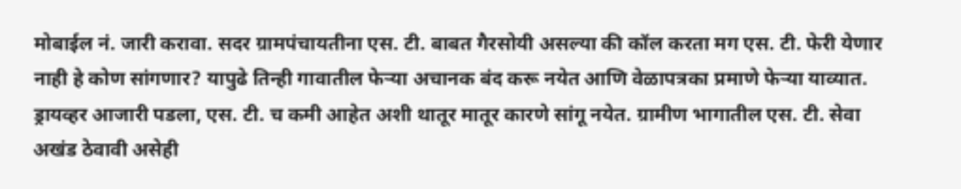मोबाईल नं. जारी करावा. सदर ग्रामपंचायतीना एस. टी. बाबत गैरसोयी असल्या की कॉल करता मग एस. टी. फेरी येणार नाही हे कोण सांगणार? यापुढे तिन्ही गावातील फेऱ्या अचानक बंद करू नयेत आणि वेळापत्रका प्रमाणे फेऱ्या याव्यात. ड्रायव्हर आजारी पडला, एस. टी. च कमी आहेत अशी थातूर मातूर कारणे सांगू नयेत. ग्रामीण भागातील एस. टी. सेवा अखंड ठेवावी असेही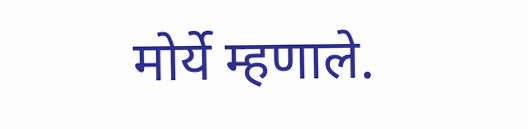मोर्ये म्हणाले.